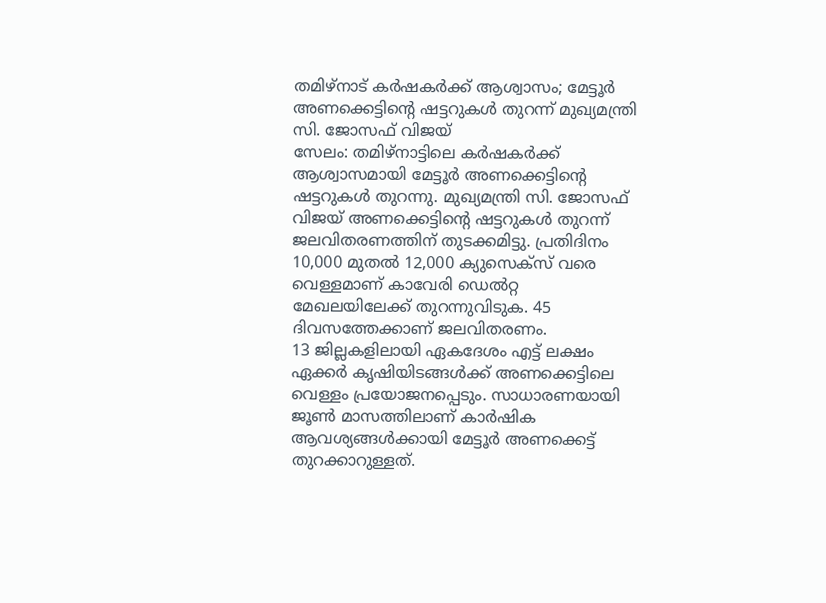തമിഴ്നാട് കർഷകർക്ക് ആശ്വാസം; മേട്ടൂർ അണക്കെട്ടിന്റെ ഷട്ടറുകൾ തുറന്ന് മുഖ്യമന്ത്രി സി. ജോസഫ് വിജയ്
സേലം: തമിഴ്നാട്ടിലെ കർഷകർക്ക് ആശ്വാസമായി മേട്ടൂർ അണക്കെട്ടിന്റെ ഷട്ടറുകൾ തുറന്നു. മുഖ്യമന്ത്രി സി. ജോസഫ് വിജയ് അണക്കെട്ടിന്റെ ഷട്ടറുകൾ തുറന്ന് ജലവിതരണത്തിന് തുടക്കമിട്ടു. പ്രതിദിനം 10,000 മുതൽ 12,000 ക്യുസെക്സ് വരെ വെള്ളമാണ് കാവേരി ഡെൽറ്റ മേഖലയിലേക്ക് തുറന്നുവിടുക. 45 ദിവസത്തേക്കാണ് ജലവിതരണം.
13 ജില്ലകളിലായി ഏകദേശം എട്ട് ലക്ഷം ഏക്കർ കൃഷിയിടങ്ങൾക്ക് അണക്കെട്ടിലെ വെള്ളം പ്രയോജനപ്പെടും. സാധാരണയായി ജൂൺ മാസത്തിലാണ് കാർഷിക ആവശ്യങ്ങൾക്കായി മേട്ടൂർ അണക്കെട്ട് തുറക്കാറുള്ളത്.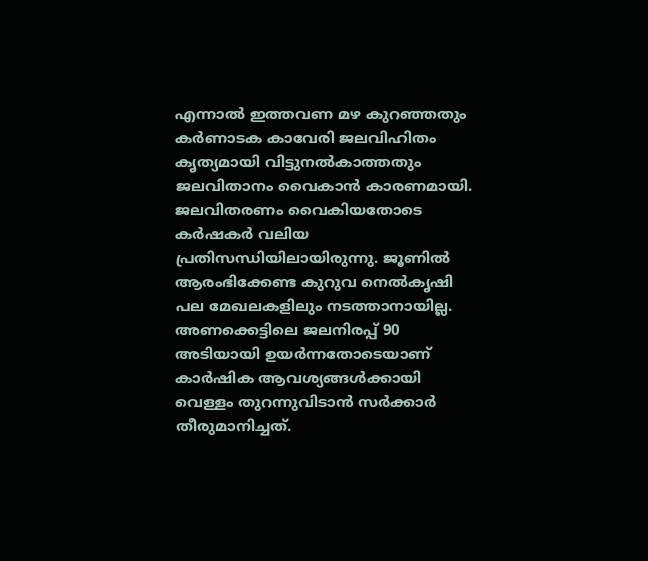എന്നാൽ ഇത്തവണ മഴ കുറഞ്ഞതും കർണാടക കാവേരി ജലവിഹിതം കൃത്യമായി വിട്ടുനൽകാത്തതും ജലവിതാനം വൈകാൻ കാരണമായി.
ജലവിതരണം വൈകിയതോടെ കർഷകർ വലിയ പ്രതിസന്ധിയിലായിരുന്നു. ജൂണിൽ ആരംഭിക്കേണ്ട കുറുവ നെൽകൃഷി പല മേഖലകളിലും നടത്താനായില്ല. അണക്കെട്ടിലെ ജലനിരപ്പ് 90 അടിയായി ഉയർന്നതോടെയാണ് കാർഷിക ആവശ്യങ്ങൾക്കായി വെള്ളം തുറന്നുവിടാൻ സർക്കാർ തീരുമാനിച്ചത്.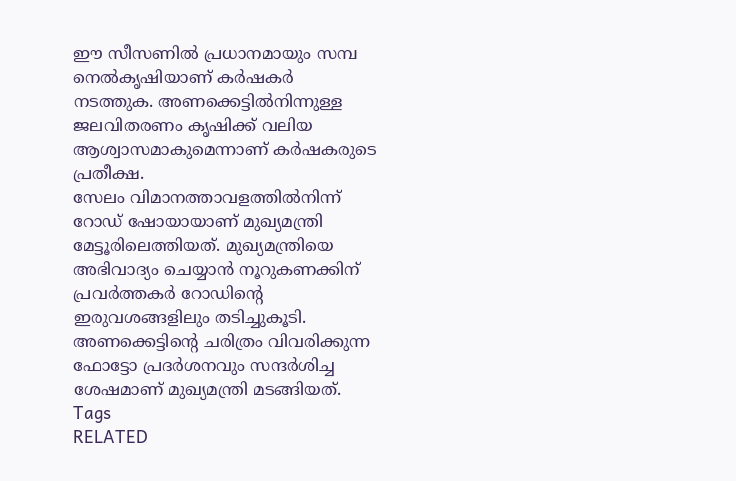ഈ സീസണിൽ പ്രധാനമായും സമ്പ നെൽകൃഷിയാണ് കർഷകർ നടത്തുക. അണക്കെട്ടിൽനിന്നുള്ള ജലവിതരണം കൃഷിക്ക് വലിയ ആശ്വാസമാകുമെന്നാണ് കർഷകരുടെ പ്രതീക്ഷ.
സേലം വിമാനത്താവളത്തിൽനിന്ന് റോഡ് ഷോയായാണ് മുഖ്യമന്ത്രി മേട്ടൂരിലെത്തിയത്. മുഖ്യമന്ത്രിയെ അഭിവാദ്യം ചെയ്യാൻ നൂറുകണക്കിന് പ്രവർത്തകർ റോഡിന്റെ ഇരുവശങ്ങളിലും തടിച്ചുകൂടി. അണക്കെട്ടിന്റെ ചരിത്രം വിവരിക്കുന്ന ഫോട്ടോ പ്രദർശനവും സന്ദർശിച്ച ശേഷമാണ് മുഖ്യമന്ത്രി മടങ്ങിയത്.
Tags
RELATED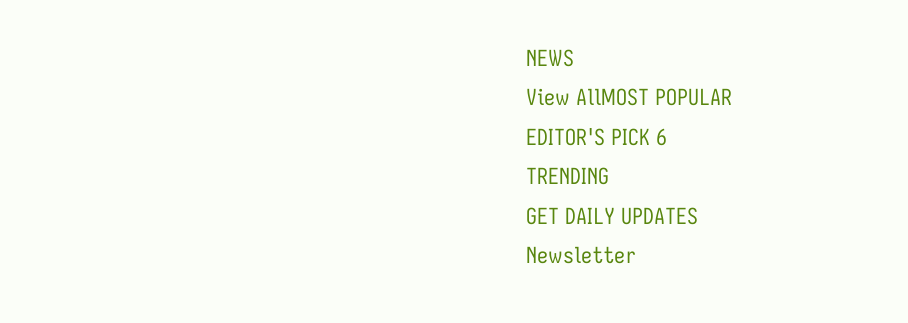NEWS
View AllMOST POPULAR
EDITOR'S PICK 6
TRENDING
GET DAILY UPDATES
Newsletter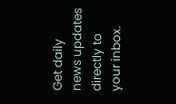Get daily news updates directly to your inbox.